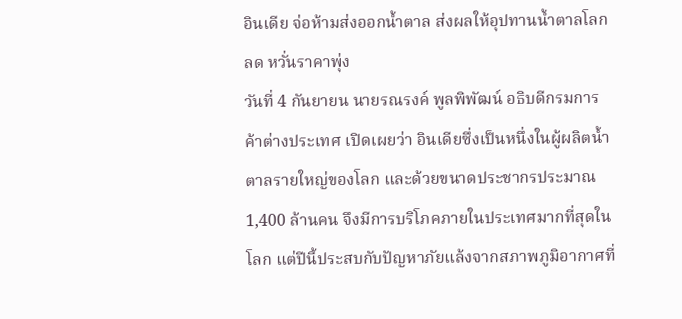อินเดีย จ่อห้ามส่งออกน้ำตาล ส่งผลให้อุปทานน้ำตาลโลกลด หวั่นราคาพุ่ง
วันที่ 4 กันยายน นายรณรงค์ พูลพิพัฒน์ อธิบดีกรมการค้าต่างประเทศ เปิดเผยว่า อินเดียซึ่งเป็นหนึ่งในผู้ผลิตน้ำตาลรายใหญ่ของโลก และด้วยขนาดประชากรประมาณ 1,400 ล้านคน จึงมีการบริโภคภายในประเทศมากที่สุดในโลก แต่ปีนี้ประสบกับปัญหาภัยแล้งจากสภาพภูมิอากาศที่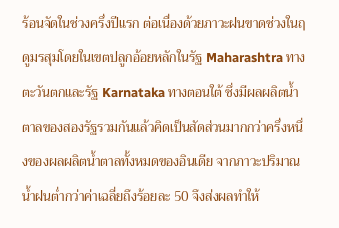ร้อนจัดในช่วงครึ่งปีแรก ต่อเนื่องด้วยภาวะฝนขาดช่วงในฤดูมรสุมโดยในเขตปลูกอ้อยหลักในรัฐ Maharashtra ทางตะวันตกและรัฐ Karnataka ทางตอนใต้ ซึ่งมีผลผลิตน้ำตาลของสองรัฐรวมกันแล้วคิดเป็นสัดส่วนมากกว่าครึ่งหนึ่งของผลผลิตน้ำตาลทั้งหมดของอินเดีย จากภาวะปริมาณน้ำฝนต่ำกว่าค่าเฉลี่ยถึงร้อยละ 50 จึงส่งผลทำให้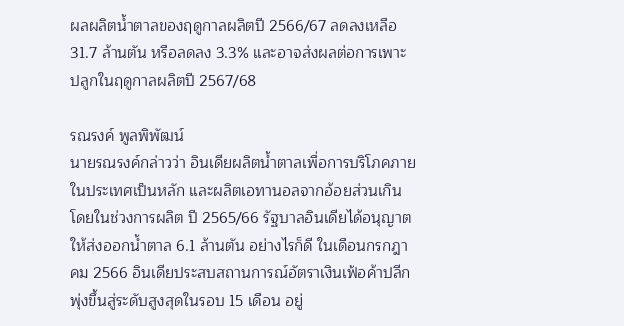ผลผลิตน้ำตาลของฤดูกาลผลิตปี 2566/67 ลดลงเหลือ 31.7 ล้านตัน หรือลดลง 3.3% และอาจส่งผลต่อการเพาะปลูกในฤดูกาลผลิตปี 2567/68

รณรงค์ พูลพิพัฒน์
นายรณรงค์กล่าวว่า อินเดียผลิตน้ำตาลเพื่อการบริโภคภายในประเทศเป็นหลัก และผลิตเอทานอลจากอ้อยส่วนเกิน โดยในช่วงการผลิต ปี 2565/66 รัฐบาลอินเดียได้อนุญาตให้ส่งออกน้ำตาล 6.1 ล้านตัน อย่างไรก็ดี ในเดือนกรกฎาคม 2566 อินเดียประสบสถานการณ์อัตราเงินเฟ้อค้าปลีกพุ่งขึ้นสู่ระดับสูงสุดในรอบ 15 เดือน อยู่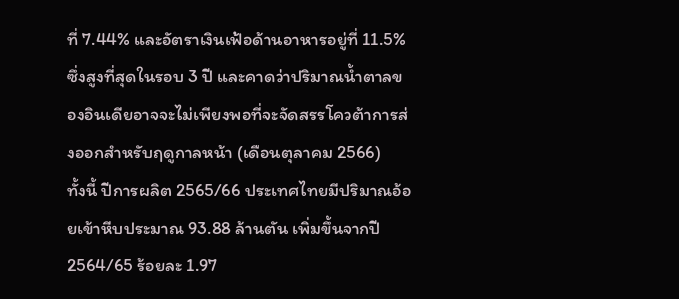ที่ 7.44% และอัตราเงินเฟ้อด้านอาหารอยู่ที่ 11.5% ซึ่งสูงที่สุดในรอบ 3 ปี และคาดว่าปริมาณน้ำตาลของอินเดียอาจจะไม่เพียงพอที่จะจัดสรรโควต้าการส่งออกสำหรับฤดูกาลหน้า (เดือนตุลาคม 2566)
ทั้งนี้ ปีการผลิต 2565/66 ประเทศไทยมีปริมาณอ้อยเข้าหีบประมาณ 93.88 ล้านตัน เพิ่มขึ้นจากปี 2564/65 ร้อยละ 1.97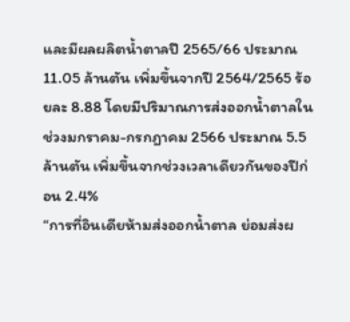และมีผลผลิตน้ำตาลปี 2565/66 ประมาณ 11.05 ล้านตัน เพิ่มขึ้นจากปี 2564/2565 ร้อยละ 8.88 โดยมีปริมาณการส่งออกน้ำตาลในช่วงมกราคม-กรกฎาคม 2566 ประมาณ 5.5 ล้านตัน เพิ่มขึ้นจากช่วงเวลาเดียวกันของปีก่อน 2.4%
“การที่อินเดียห้ามส่งออกน้ำตาล ย่อมส่งผ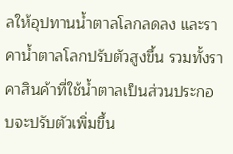ลให้อุปทานน้ำตาลโลกลดลง และราคาน้ำตาลโลกปรับตัวสูงขึ้น รวมทั้งราคาสินค้าที่ใช้น้ำตาลเป็นส่วนประกอบจะปรับตัวเพิ่มขึ้น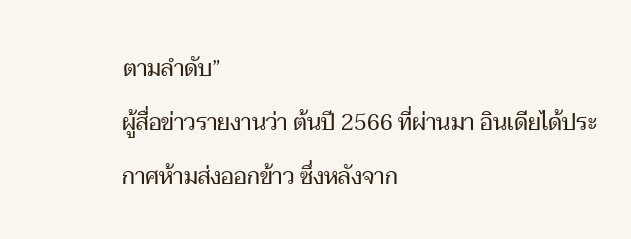ตามลำดับ”
ผู้สื่อข่าวรายงานว่า ต้นปี 2566 ที่ผ่านมา อินเดียได้ประกาศห้ามส่งออกข้าว ซึ่งหลังจาก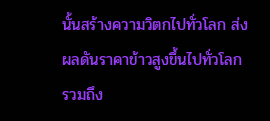นั้นสร้างความวิตกไปทั่วโลก ส่งผลดันราคาข้าวสูงขึ้นไปทั่วโลก รวมถึง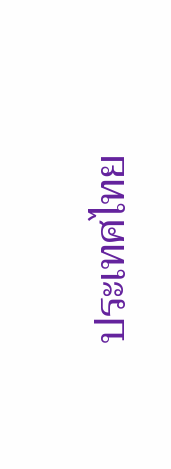ประเทศไทย